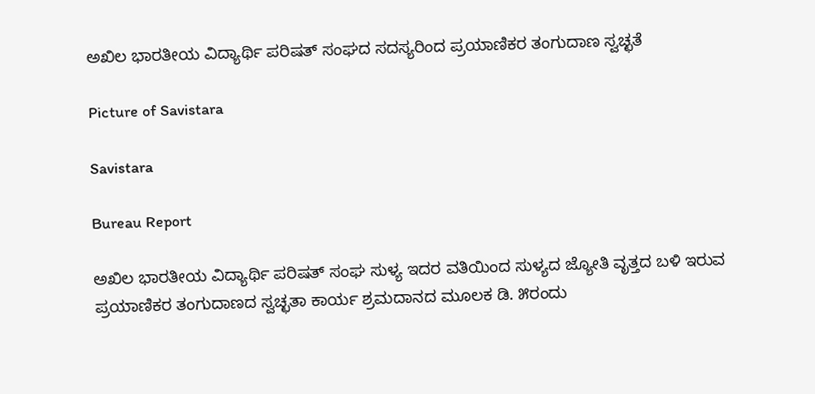ಅಖಿಲ ಭಾರತೀಯ ವಿದ್ಯಾರ್ಥಿ ಪರಿಷತ್‌ ಸಂಘದ ಸದಸ್ಯರಿಂದ ಪ್ರಯಾಣಿಕರ ತಂಗುದಾಣ ಸ್ವಚ್ಛತೆ

Picture of Savistara

Savistara

Bureau Report

ಅಖಿಲ ಭಾರತೀಯ ವಿದ್ಯಾರ್ಥಿ ಪರಿಷತ್ ಸಂಘ ಸುಳ್ಯ ಇದರ ವತಿಯಿಂದ ಸುಳ್ಯದ ಜ್ಯೋತಿ ವೃತ್ತದ ಬಳಿ ಇರುವ ಪ್ರಯಾಣಿಕರ ತಂಗುದಾಣದ ಸ್ವಚ್ಛತಾ ಕಾರ್ಯ ಶ್ರಮದಾನದ ಮೂಲಕ ಡಿ. ೫ರಂದು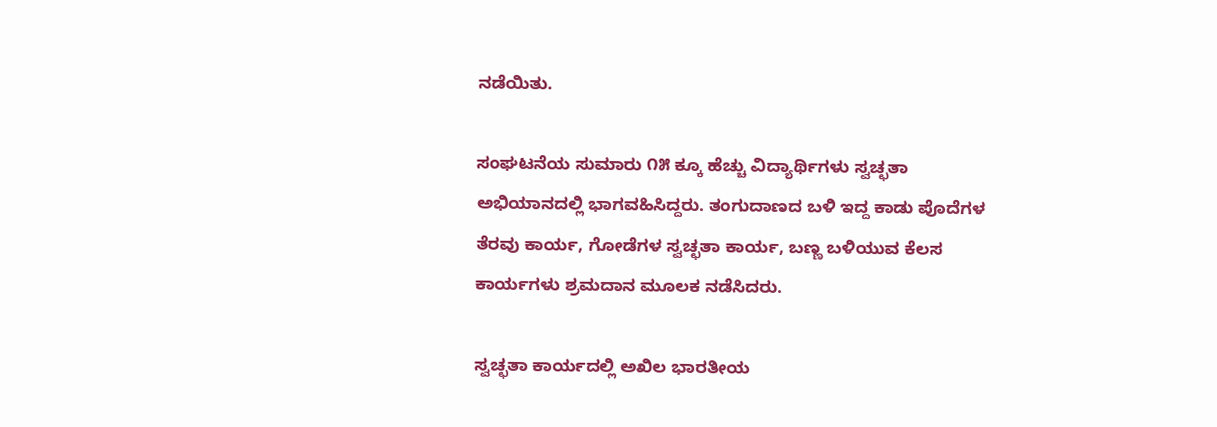ನಡೆಯಿತು.

ಸಂಘಟನೆಯ ಸುಮಾರು ೧೫ ಕ್ಕೂ ಹೆಚ್ಚು ವಿದ್ಯಾರ್ಥಿಗಳು ಸ್ವಚ್ಛತಾ ಅಭಿಯಾನದಲ್ಲಿ ಭಾಗವಹಿಸಿದ್ದರು. ತಂಗುದಾಣದ ಬಳಿ ಇದ್ದ ಕಾಡು ಪೊದೆಗಳ ತೆರವು ಕಾರ್ಯ, ಗೋಡೆಗಳ ಸ್ವಚ್ಛತಾ ಕಾರ್ಯ, ಬಣ್ಣ ಬಳಿಯುವ ಕೆಲಸ ಕಾರ್ಯಗಳು ಶ್ರಮದಾನ ಮೂಲಕ ನಡೆಸಿದರು.

ಸ್ವಚ್ಛತಾ ಕಾರ್ಯದಲ್ಲಿ ಅಖಿಲ ಭಾರತೀಯ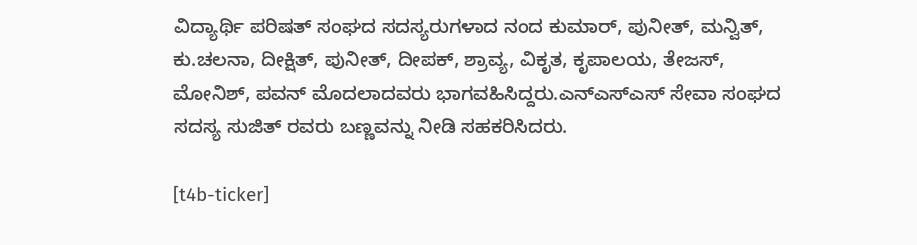ವಿದ್ಯಾರ್ಥಿ ಪರಿಷತ್ ಸಂಘದ ಸದಸ್ಯರುಗಳಾದ ನಂದ ಕುಮಾರ್, ಪುನೀತ್, ಮನ್ವಿತ್, ಕು.ಚಲನಾ, ದೀಕ್ಷಿತ್, ಪುನೀತ್, ದೀಪಕ್, ಶ್ರಾವ್ಯ, ವಿಕೃತ, ಕೃಪಾಲಯ, ತೇಜಸ್, ಮೋನಿಶ್, ಪವನ್ ಮೊದಲಾದವರು ಭಾಗವಹಿಸಿದ್ದರು.ಎನ್‌ಎಸ್‌ಎಸ್‌ ಸೇವಾ ಸಂಘದ ಸದಸ್ಯ ಸುಜಿತ್ ರವರು ಬಣ್ಣವನ್ನು ನೀಡಿ ಸಹಕರಿಸಿದರು.

[t4b-ticker]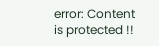error: Content is protected !!